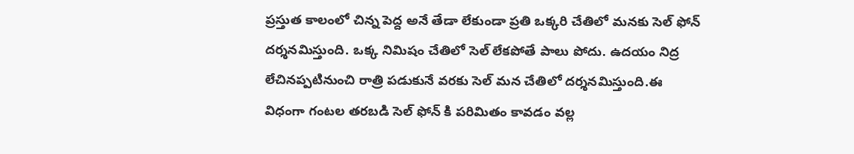ప్రస్తుత కాలంలో చిన్న పెద్ద అనే తేడా లేకుండా ప్రతి ఒక్కరి చేతిలో మనకు సెల్ ఫోన్ దర్శనమిస్తుంది. ఒక్క నిమిషం చేతిలో సెల్ లేకపోతే పాలు పోదు. ఉదయం నిద్ర లేచినప్పటినుంచి రాత్రి పడుకునే వరకు సెల్ మన చేతిలో దర్శనమిస్తుంది.ఈ విధంగా గంటల తరబడి సెల్ ఫోన్ కి పరిమితం కావడం వల్ల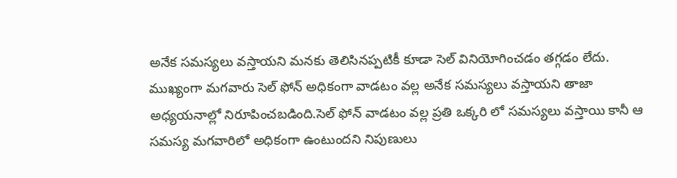అనేక సమస్యలు వస్తాయని మనకు తెలిసినప్పటికీ కూడా సెల్ వినియోగించడం తగ్గడం లేదు.
ముఖ్యంగా మగవారు సెల్ ఫోన్ అధికంగా వాడటం వల్ల అనేక సమస్యలు వస్తాయని తాజా అధ్యయనాల్లో నిరూపించబడింది.సెల్ ఫోన్ వాడటం వల్ల ప్రతి ఒక్కరి లో సమస్యలు వస్తాయి కానీ ఆ సమస్య మగవారిలో అధికంగా ఉంటుందని నిపుణులు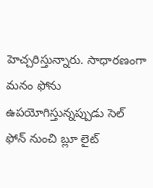హెచ్చరిస్తున్నారు. సాధారణంగా మనం ఫోను ఉపయోగిస్తున్నప్పుడు సెల్ ఫోన్ నుంచి బ్లూ లైట్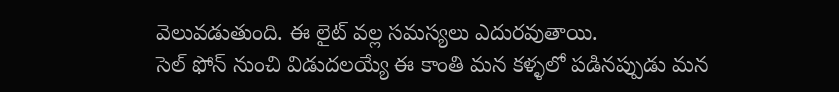వెలువడుతుంది. ఈ లైట్ వల్ల సమస్యలు ఎదురవుతాయి.
సెల్ ఫోన్ నుంచి విడుదలయ్యే ఈ కాంతి మన కళ్ళలో పడినప్పుడు మన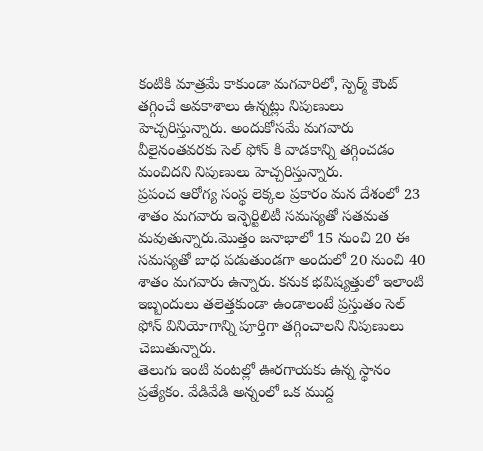కంటికి మాత్రమే కాకుండా మగవారిలో, స్పెర్మ్ కౌంట్ తగ్గించే అవకాశాలు ఉన్నట్లు నిపుణులు హెచ్చరిస్తున్నారు. అందుకోసమే మగవారు వీలైనంతవరకు సెల్ ఫోన్ కి వాడకాన్ని తగ్గించడం మంచిదని నిపుణులు హెచ్చరిస్తున్నారు.
ప్రపంచ ఆరోగ్య సంస్థ లెక్కల ప్రకారం మన దేశంలో 23 శాతం మగవారు ఇన్ఫెర్టిలిటీ సమస్యతో సతమత మవుతున్నారు.మొత్తం జనాభాలో 15 నుంచి 20 ఈ సమస్యతో బాధ పడుతుండగా అందులో 20 నుంచి 40 శాతం మగవారు ఉన్నారు. కనుక భవిష్యత్తులో ఇలాంటి ఇబ్బందులు తలెత్తకుండా ఉండాలంటే ప్రస్తుతం సెల్ ఫోన్ వినియోగాన్ని పూర్తిగా తగ్గించాలని నిపుణులు చెబుతున్నారు.
తెలుగు ఇంటి వంటల్లో ఊరగాయకు ఉన్న స్థానం ప్రత్యేకం. వేడివేడి అన్నంలో ఒక ముద్ద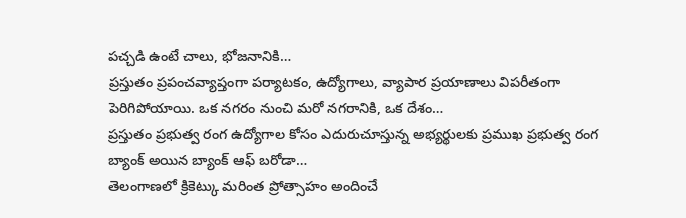పచ్చడి ఉంటే చాలు, భోజనానికి…
ప్రస్తుతం ప్రపంచవ్యాప్తంగా పర్యాటకం, ఉద్యోగాలు, వ్యాపార ప్రయాణాలు విపరీతంగా పెరిగిపోయాయి. ఒక నగరం నుంచి మరో నగరానికి, ఒక దేశం…
ప్రస్తుతం ప్రభుత్వ రంగ ఉద్యోగాల కోసం ఎదురుచూస్తున్న అభ్యర్థులకు ప్రముఖ ప్రభుత్వ రంగ బ్యాంక్ అయిన బ్యాంక్ ఆఫ్ బరోడా…
తెలంగాణలో క్రికెట్కు మరింత ప్రోత్సాహం అందించే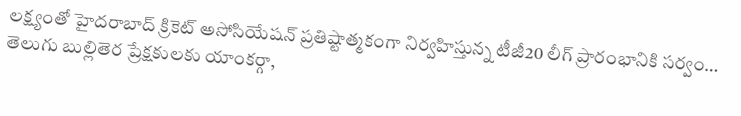లక్ష్యంతో హైదరాబాద్ క్రికెట్ అసోసియేషన్ ప్రతిష్టాత్మకంగా నిర్వహిస్తున్న టీజీ20 లీగ్ ప్రారంభానికి సర్వం…
తెలుగు బుల్లితెర ప్రేక్షకులకు యాంకర్గా,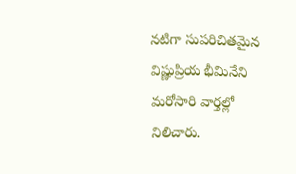నటిగా సుపరిచితమైన విష్ణుప్రియ భీమినేని మరోసారి వార్తల్లో నిలిచారు.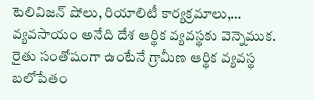టెలివిజన్ షోలు, రియాలిటీ కార్యక్రమాలు,…
వ్యవసాయం అనేది దేశ ఆర్థిక వ్యవస్థకు వెన్నెముక. రైతు సంతోషంగా ఉంటేనే గ్రామీణ ఆర్థిక వ్యవస్థ బలోపేతం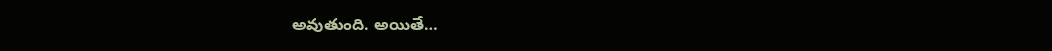అవుతుంది. అయితే…